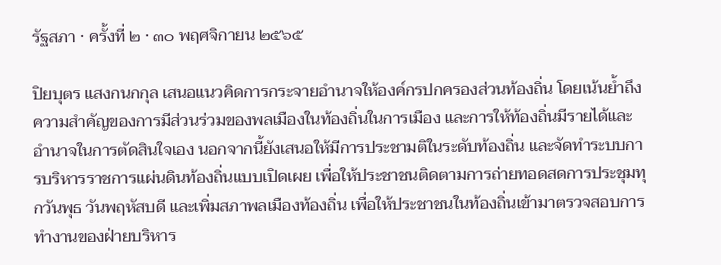รัฐสภา · ครั้งที่ ๒ · ๓๐ พฤศจิกายน ๒๕๖๕

ปิยบุตร แสงกนกกุล เสนอแนวคิดการกระจายอำนาจให้องค์กรปกครองส่วนท้องถิ่น โดยเน้นย้ำถึงความสำคัญของการมีส่วนร่วมของพลเมืองในท้องถิ่นในการเมือง และการให้ท้องถิ่นมีรายได้และอำนาจในการตัดสินใจเอง นอกจากนี้ยังเสนอให้มีการประชามติในระดับท้องถิ่น และจัดทำระบบการบริหารราชการแผ่นดินท้องถิ่นแบบเปิดเผย เพื่อให้ประชาชนติดตามการถ่ายทอดสดการประชุมทุกวันพุธ วันพฤหัสบดี และเพิ่มสภาพลเมืองท้องถิ่น เพื่อให้ประชาชนในท้องถิ่นเข้ามาตรวจสอบการทำงานของฝ่ายบริหาร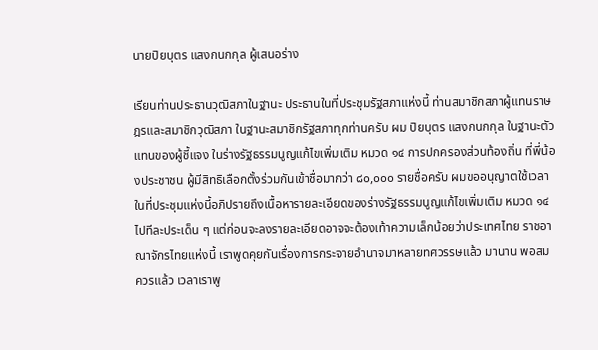นายปิยบุตร แสงกนกกุล ผู้เสนอร่าง

เรียนท่านประธานวุฒิสภาในฐานะ ประธานในที่ประชุมรัฐสภาแห่งนี้ ท่านสมาชิกสภาผู้แทนราษฎรและสมาชิกวุฒิสภา ในฐานะสมาชิกรัฐสภาทุกท่านครับ ผม ปิยบุตร แสงกนกกุล ในฐานะตัวแทนของผู้ชี้แจง ในร่างรัฐธรรมนูญแก้ไขเพิ่มเติม หมวด ๑๔ การปกครองส่วนท้องถิ่น ที่พี่น้องประชาชน ผู้มีสิทธิเลือกตั้งร่วมกันเข้าชื่อมากว่า ๘๐,๐๐๐ รายชื่อครับ ผมขออนุญาตใช้เวลา ในที่ประชุมแห่งนี้อภิปรายถึงเนื้อหารายละเอียดของร่างรัฐธรรมนูญแก้ไขเพิ่มเติม หมวด ๑๔ ไปทีละประเด็น ๆ แต่ก่อนจะลงรายละเอียดอาจจะต้องเท้าความเล็กน้อยว่าประเทศไทย ราชอาณาจักรไทยแห่งนี้ เราพูดคุยกันเรื่องการกระจายอำนาจมาหลายทศวรรษแล้ว มานาน พอสมควรแล้ว เวลาเราพู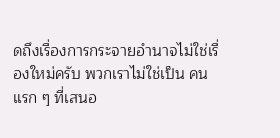ดถึงเรื่องการกระจายอำนาจไม่ใช่เรื่องใหม่ครับ พวกเราไม่ใช่เป็น คนแรก ๆ ที่เสนอ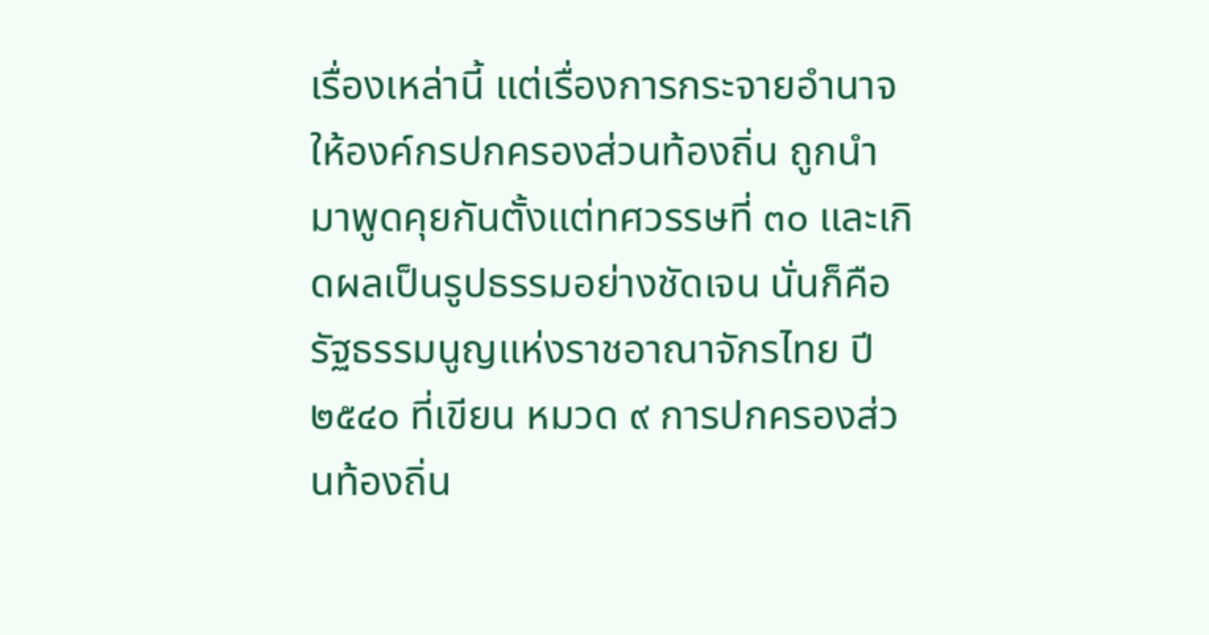เรื่องเหล่านี้ แต่เรื่องการกระจายอำนาจให้องค์กรปกครองส่วนท้องถิ่น ถูกนำมาพูดคุยกันตั้งแต่ทศวรรษที่ ๓๐ และเกิดผลเป็นรูปธรรมอย่างชัดเจน นั่นก็คือรัฐธรรมนูญแห่งราชอาณาจักรไทย ปี ๒๕๔๐ ที่เขียน หมวด ๙ การปกครองส่วนท้องถิ่น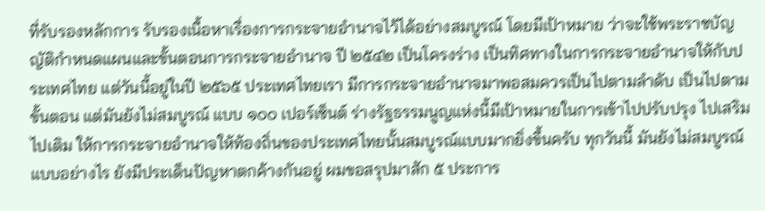ที่รับรองหลักการ รับรองเนื้อหาเรื่องการกระจายอำนาจไว้ได้อย่างสมบูรณ์ โดยมีเป้าหมาย ว่าจะใช้พระราชบัญญัติกำหนดแผนและขั้นตอนการกระจายอำนาจ ปี ๒๕๔๒ เป็นโครงร่าง เป็นทิศทางในการกระจายอำนาจให้กับประเทศไทย แต่วันนี้อยู่ในปี ๒๕๖๕ ประเทศไทยเรา มีการกระจายอำนาจมาพอสมควรเป็นไปตามลำดับ เป็นไปตามขั้นตอน แต่มันยังไม่สมบูรณ์ แบบ ๑๐๐ เปอร์เซ็นต์ ร่างรัฐธรรมนูญแห่งนี้มีเป้าหมายในการเข้าไปปรับปรุง ไปเสริมไปเติม ให้การกระจายอำนาจให้ท้องถิ่นของประเทศไทยนั้นสมบูรณ์แบบมากยิ่งขึ้นครับ ทุกวันนี้ มันยังไม่สมบูรณ์แบบอย่างไร ยังมีประเด็นปัญหาตกค้างกันอยู่ ผมขอสรุปมาสัก ๕ ประการ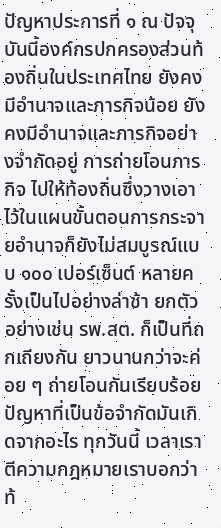ปัญหาประการที่ ๑ ณ ปัจจุบันนี้องค์กรปกครองส่วนท้องถิ่นในประเทศไทย ยังคงมีอำนาจและภารกิจน้อย ยังคงมีอำนาจและภารกิจอย่างจำกัดอยู่ การถ่ายโอนภารกิจ ไปให้ท้องถิ่นซึ่งวางเอาไว้ในแผนขั้นตอนการกระจายอำนาจก็ยังไม่สมบูรณ์แบบ ๑๐๐ เปอร์เซ็นต์ หลายครั้งเป็นไปอย่างล่าช้า ยกตัวอย่างเช่น รพ.สต. ก็เป็นที่ถกเถียงกัน ยาวนานกว่าจะค่อย ๆ ถ่ายโอนกันเรียบร้อย ปัญหาที่เป็นข้อจำกัดมันเกิดจากอะไร ทุกวันนี้ เวลาเราตีความกฎหมายเราบอกว่าท้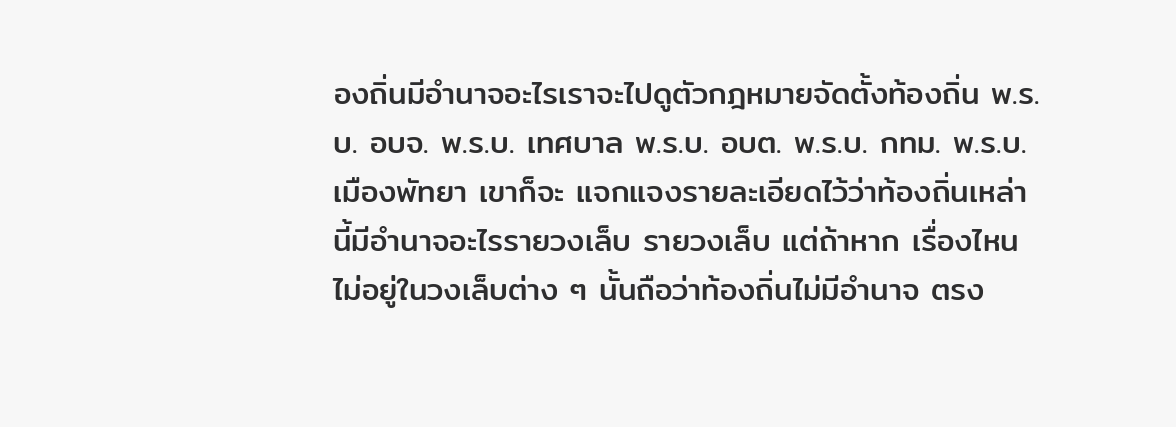องถิ่นมีอำนาจอะไรเราจะไปดูตัวกฎหมายจัดตั้งท้องถิ่น พ.ร.บ. อบจ. พ.ร.บ. เทศบาล พ.ร.บ. อบต. พ.ร.บ. กทม. พ.ร.บ. เมืองพัทยา เขาก็จะ แจกแจงรายละเอียดไว้ว่าท้องถิ่นเหล่านี้มีอำนาจอะไรรายวงเล็บ รายวงเล็บ แต่ถ้าหาก เรื่องไหนไม่อยู่ในวงเล็บต่าง ๆ นั้นถือว่าท้องถิ่นไม่มีอำนาจ ตรง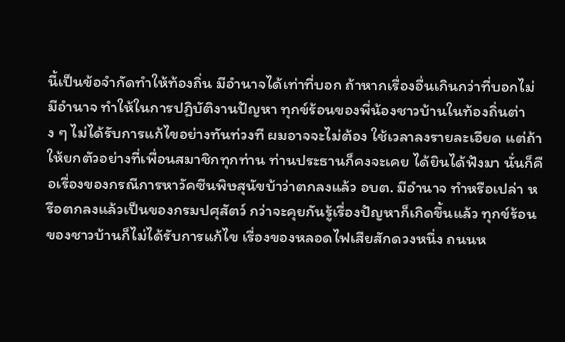นี้เป็นข้อจำกัดทำให้ท้องถิ่น มีอำนาจได้เท่าที่บอก ถ้าหากเรื่องอื่นเกินกว่าที่บอกไม่มีอำนาจ ทำให้ในการปฏิบัติงานปัญหา ทุกข์ร้อนของพี่น้องชาวบ้านในท้องถิ่นต่าง ๆ ไม่ได้รับการแก้ไขอย่างทันท่วงที ผมอาจจะไม่ต้อง ใช้เวลาลงรายละเอียด แต่ถ้าให้ยกตัวอย่างที่เพื่อนสมาชิกทุกท่าน ท่านประธานก็คงจะเคย ได้ยินได้ฟังมา นั่นก็คือเรื่องของกรณีการหาวัคซีนพิษสุนัขบ้าว่าตกลงแล้ว อบต. มีอำนาจ ทำหรือเปล่า หรือตกลงแล้วเป็นของกรมปศุสัตว์ กว่าจะคุยกันรู้เรื่องปัญหาก็เกิดขึ้นแล้ว ทุกข์ร้อนของชาวบ้านก็ไม่ได้รับการแก้ไข เรื่องของหลอดไฟเสียสักดวงหนึ่ง ถนนห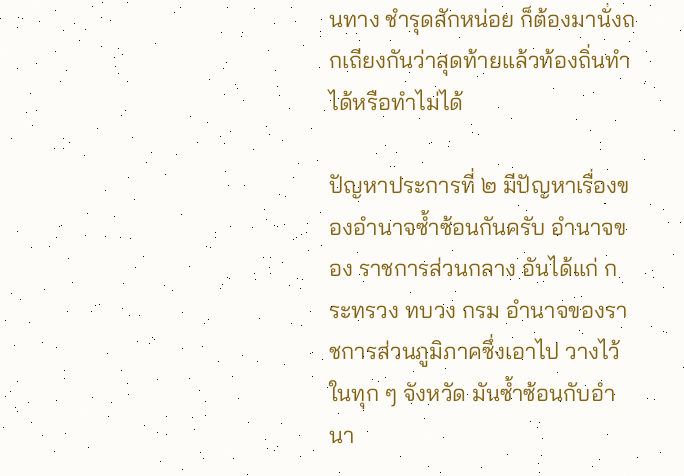นทาง ชำรุดสักหน่อย ก็ต้องมานั่งถกเถียงกันว่าสุดท้ายแล้วท้องถิ่นทำได้หรือทำไม่ได้

ปัญหาประการที่ ๒ มีปัญหาเรื่องของอำนาจซ้ำซ้อนกันครับ อำนาจของ ราชการส่วนกลาง อันได้แก่ กระทรวง ทบวง กรม อำนาจของราชการส่วนภูมิภาคซึ่งเอาไป วางไว้ในทุก ๆ จังหวัด มันซ้ำซ้อนกับอำนา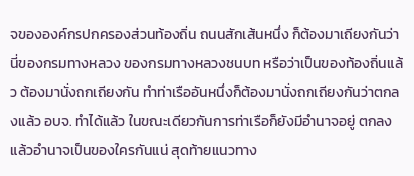จขององค์กรปกครองส่วนท้องถิ่น ถนนสักเส้นหนึ่ง ก็ต้องมาเถียงกันว่านี่ของกรมทางหลวง ของกรมทางหลวงชนบท หรือว่าเป็นของท้องถิ่นแล้ว ต้องมานั่งถกเถียงกัน ทำท่าเรืออันหนึ่งก็ต้องมานั่งถกเถียงกันว่าตกลงแล้ว อบจ. ทำได้แล้ว ในขณะเดียวกันการท่าเรือก็ยังมีอำนาจอยู่ ตกลงแล้วอำนาจเป็นของใครกันแน่ สุดท้ายแนวทาง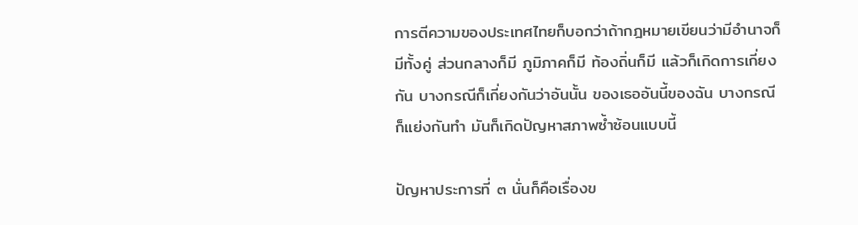การตีความของประเทศไทยก็บอกว่าถ้ากฎหมายเขียนว่ามีอำนาจก็มีทั้งคู่ ส่วนกลางก็มี ภูมิภาคก็มี ท้องถิ่นก็มี แล้วก็เกิดการเกี่ยงกัน บางกรณีก็เกี่ยงกันว่าอันนั้น ของเธออันนี้ของฉัน บางกรณีก็แย่งกันทำ มันก็เกิดปัญหาสภาพซ้ำซ้อนแบบนี้

ปัญหาประการที่ ๓ นั่นก็คือเรื่องข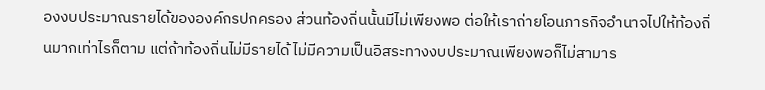องงบประมาณรายได้ขององค์กรปกครอง ส่วนท้องถิ่นนั้นมีไม่เพียงพอ ต่อให้เราถ่ายโอนภารกิจอำนาจไปให้ท้องถิ่นมากเท่าไรก็ตาม แต่ถ้าท้องถิ่นไม่มีรายได้ ไม่มีความเป็นอิสระทางงบประมาณเพียงพอก็ไม่สามาร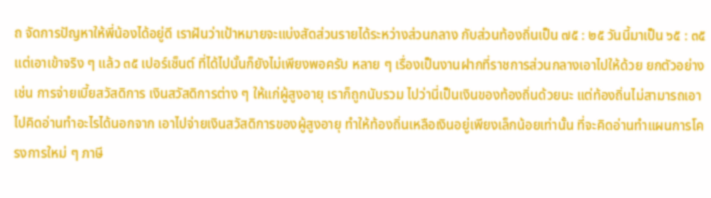ถ จัดการปัญหาให้พี่น้องได้อยู่ดี เราฝันว่าเป้าหมายจะแบ่งสัดส่วนรายได้ระหว่างส่วนกลาง กับส่วนท้องถิ่นเป็น ๗๕ : ๒๕ วันนี้มาเป็น ๖๕ : ๓๕ แต่เอาเข้าจริง ๆ แล้ว ๓๕ เปอร์เซ็นต์ ที่ได้ไปนั้นก็ยังไม่เพียงพอครับ หลาย ๆ เรื่องเป็นงานฝากที่ราชการส่วนกลางเอาไปให้ด้วย ยกตัวอย่างเช่น การจ่ายเบี้ยสวัสดิการ เงินสวัสดิการต่าง ๆ ให้แก่ผู้สูงอายุ เราก็ถูกนับรวม ไปว่านี่เป็นเงินของท้องถิ่นด้วยนะ แต่ท้องถิ่นไม่สามารถเอาไปคิดอ่านทำอะไรได้นอกจาก เอาไปจ่ายเงินสวัสดิการของผู้สูงอายุ ทำให้ท้องถิ่นเหลือเงินอยู่เพียงเล็กน้อยเท่านั้น ที่จะคิดอ่านทำแผนการโครงการใหม่ ๆ ภาษี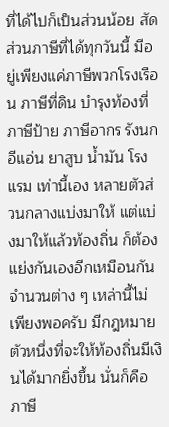ที่ได้ไปก็เป็นส่วนน้อย สัดส่วนภาษีที่ได้ทุกวันนี้ มีอยู่เพียงแค่ภาษีพวกโรงเรือน ภาษีที่ดิน บำรุงท้องที่ ภาษีป้าย ภาษีอากร รังนกอีแอ่น ยาสูบ น้ำมัน โรงแรม เท่านี้เอง หลายตัวส่วนกลางแบ่งมาให้ แต่แบ่งมาให้แล้วท้องถิ่น ก็ต้องแย่งกันเองอีกเหมือนกัน จำนวนต่าง ๆ เหล่านี้ไม่เพียงพอครับ มีกฎหมายตัวหนึ่งที่จะให้ท้องถิ่นมีเงินได้มากยิ่งขึ้น นั่นก็คือภาษี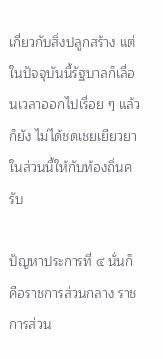เกี่ยวกับสิ่งปลูกสร้าง แต่ในปัจจุบันนี้รัฐบาลก็เลื่อนเวลาออกไปเรื่อย ๆ แล้วก็ยัง ไม่ได้ชดเชยเยียวยาในส่วนนี้ให้กับท้องถิ่นครับ

ปัญหาประการที่ ๔ นั่นก็คือราชการส่วนกลาง ราชการส่วน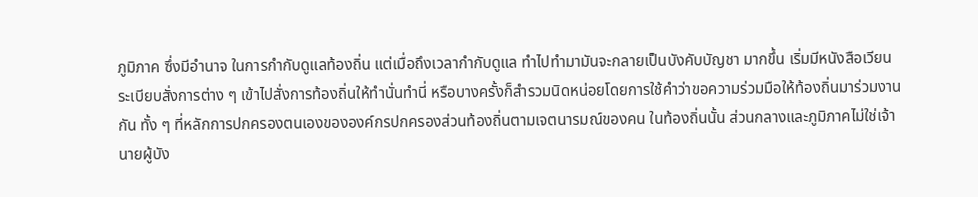ภูมิภาค ซึ่งมีอำนาจ ในการกำกับดูแลท้องถิ่น แต่เมื่อถึงเวลากำกับดูแล ทำไปทำมามันจะกลายเป็นบังคับบัญชา มากขึ้น เริ่มมีหนังสือเวียน ระเบียบสั่งการต่าง ๆ เข้าไปสั่งการท้องถิ่นให้ทำนั่นทำนี่ หรือบางครั้งก็สำรวมนิดหน่อยโดยการใช้คำว่าขอความร่วมมือให้ท้องถิ่นมาร่วมงานกัน ทั้ง ๆ ที่หลักการปกครองตนเองขององค์กรปกครองส่วนท้องถิ่นตามเจตนารมณ์ของคน ในท้องถิ่นนั้น ส่วนกลางและภูมิภาคไม่ใช่เจ้านายผู้บัง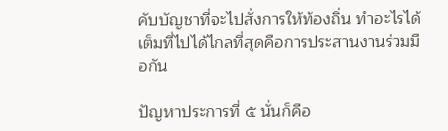คับบัญชาที่จะไปสั่งการให้ท้องถิ่น ทำอะไรได้ เต็มที่ไปได้ไกลที่สุดคือการประสานงานร่วมมือกัน

ปัญหาประการที่ ๕ นั่นก็คือ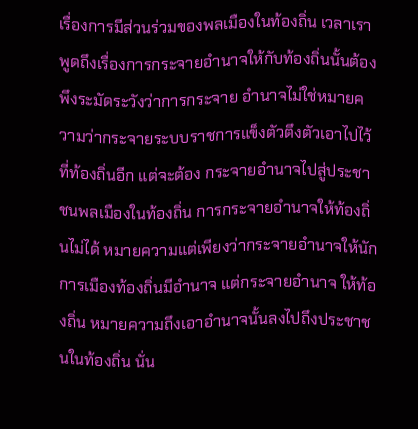เรื่องการมีส่วนร่วมของพลเมืองในท้องถิ่น เวลาเราพูดถึงเรื่องการกระจายอำนาจให้กับท้องถิ่นนั้นต้องพึงระมัดระวังว่าการกระจาย อำนาจไม่ใช่หมายความว่ากระจายระบบราชการแข็งตัวตึงตัวเอาไปไว้ที่ท้องถิ่นอีก แต่จะต้อง กระจายอำนาจไปสู่ประชาชนพลเมืองในท้องถิ่น การกระจายอำนาจให้ท้องถิ่นไม่ได้ หมายความแต่เพียงว่ากระจายอำนาจให้นักการเมืองท้องถิ่นมีอำนาจ แต่กระจายอำนาจ ให้ท้องถิ่น หมายความถึงเอาอำนาจนั้นลงไปถึงประชาชนในท้องถิ่น นั่น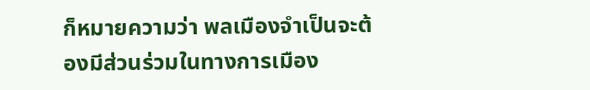ก็หมายความว่า พลเมืองจำเป็นจะต้องมีส่วนร่วมในทางการเมือง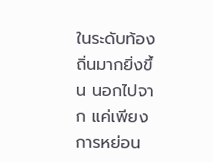ในระดับท้องถิ่นมากยิ่งขึ้น นอกไปจาก แค่เพียงการหย่อน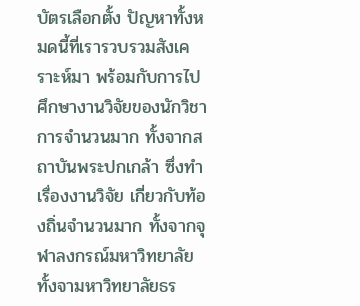บัตรเลือกตั้ง ปัญหาทั้งหมดนี้ที่เรารวบรวมสังเคราะห์มา พร้อมกับการไป ศึกษางานวิจัยของนักวิชาการจำนวนมาก ทั้งจากสถาบันพระปกเกล้า ซึ่งทำเรื่องงานวิจัย เกี่ยวกับท้องถิ่นจำนวนมาก ทั้งจากจุฬาลงกรณ์มหาวิทยาลัย ทั้งจามหาวิทยาลัยธร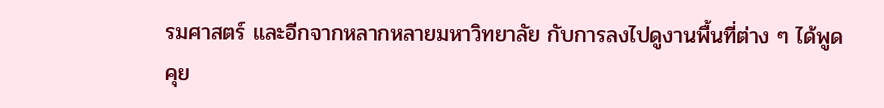รมศาสตร์ และอีกจากหลากหลายมหาวิทยาลัย กับการลงไปดูงานพื้นที่ต่าง ๆ ได้พูดคุย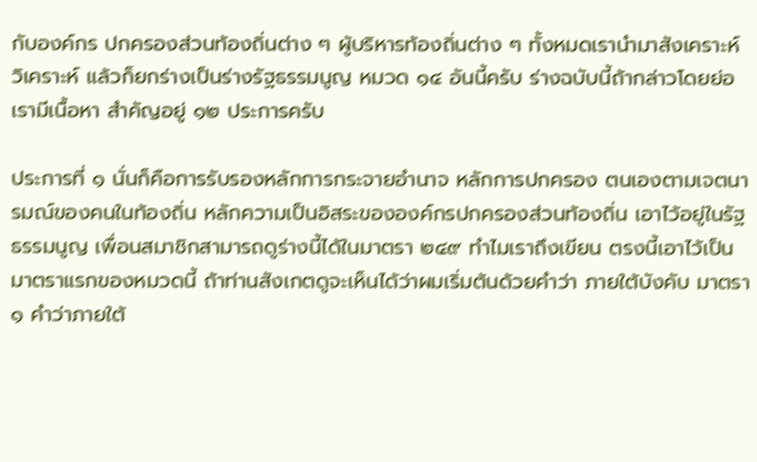กับองค์กร ปกครองส่วนท้องถิ่นต่าง ๆ ผู้บริหารท้องถิ่นต่าง ๆ ทั้งหมดเรานำมาสังเคราะห์ วิเคราะห์ แล้วก็ยกร่างเป็นร่างรัฐธรรมนูญ หมวด ๑๔ อันนี้ครับ ร่างฉบับนี้ถ้ากล่าวโดยย่อเรามีเนื้อหา สำคัญอยู่ ๑๒ ประการครับ

ประการที่ ๑ นั่นก็คือการรับรองหลักการกระจายอำนาจ หลักการปกครอง ตนเองตามเจตนารมณ์ของคนในท้องถิ่น หลักความเป็นอิสระขององค์กรปกครองส่วนท้องถิ่น เอาไว้อยู่ในรัฐธรรมนูญ เพื่อนสมาชิกสามารถดูร่างนี้ได้ในมาตรา ๒๔๙ ทำไมเราถึงเขียน ตรงนี้เอาไว้เป็นมาตราแรกของหมวดนี้ ถ้าท่านสังเกตดูจะเห็นได้ว่าผมเริ่มต้นด้วยคำว่า ภายใต้บังคับ มาตรา ๑ คำว่าภายใต้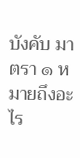บังคับ มาตรา ๑ หมายถึงอะไร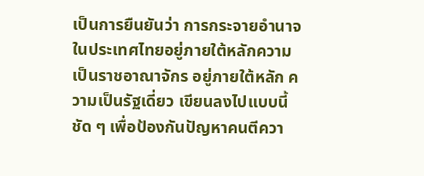เป็นการยืนยันว่า การกระจายอำนาจในประเทศไทยอยู่ภายใต้หลักความเป็นราชอาณาจักร อยู่ภายใต้หลัก ความเป็นรัฐเดี่ยว เขียนลงไปแบบนี้ชัด ๆ เพื่อป้องกันปัญหาคนตีควา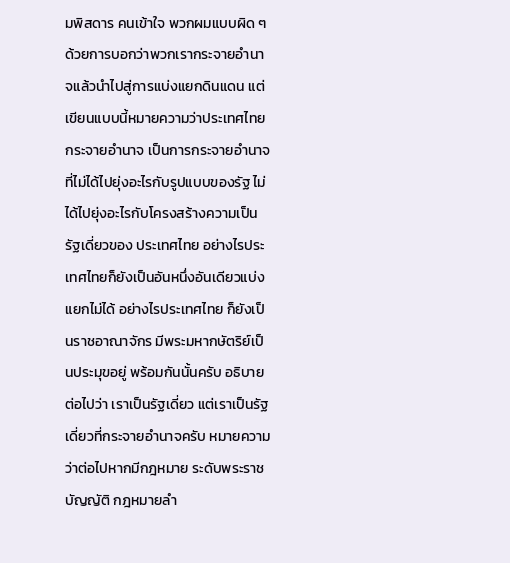มพิสดาร คนเข้าใจ พวกผมแบบผิด ๆ ด้วยการบอกว่าพวกเรากระจายอำนาจแล้วนำไปสู่การแบ่งแยกดินแดน แต่เขียนแบบนี้หมายความว่าประเทศไทยกระจายอำนาจ เป็นการกระจายอำนาจ ที่ไม่ได้ไปยุ่งอะไรกับรูปแบบของรัฐ ไม่ได้ไปยุ่งอะไรกับโครงสร้างความเป็นรัฐเดี่ยวของ ประเทศไทย อย่างไรประเทศไทยก็ยังเป็นอันหนึ่งอันเดียวแบ่งแยกไม่ได้ อย่างไรประเทศไทย ก็ยังเป็นราชอาณาจักร มีพระมหากษัตริย์เป็นประมุขอยู่ พร้อมกันนั้นครับ อธิบายต่อไปว่า เราเป็นรัฐเดี่ยว แต่เราเป็นรัฐเดี่ยวที่กระจายอำนาจครับ หมายความว่าต่อไปหากมีกฎหมาย ระดับพระราชบัญญัติ กฎหมายลำ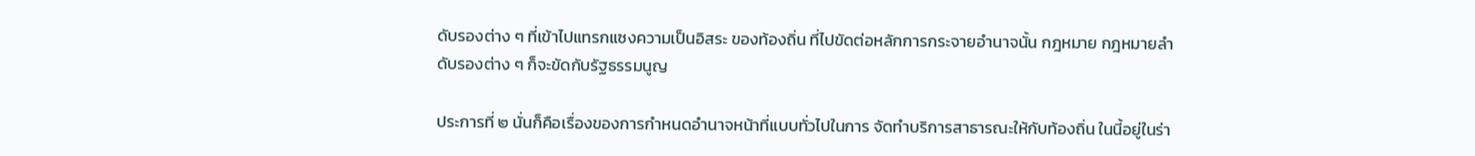ดับรองต่าง ๆ ที่เข้าไปแทรกแซงความเป็นอิสระ ของท้องถิ่น ที่ไปขัดต่อหลักการกระจายอำนาจนั้น กฎหมาย กฎหมายลำดับรองต่าง ๆ ก็จะขัดกับรัฐธรรมนูญ

ประการที่ ๒ นั่นก็คือเรื่องของการกำหนดอำนาจหน้าที่แบบทั่วไปในการ จัดทำบริการสาธารณะให้กับท้องถิ่น ในนี้อยู่ในร่า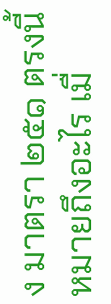ง มาตรา ๒๕๑ ตรงนี้หมายถึงอะไร เมื่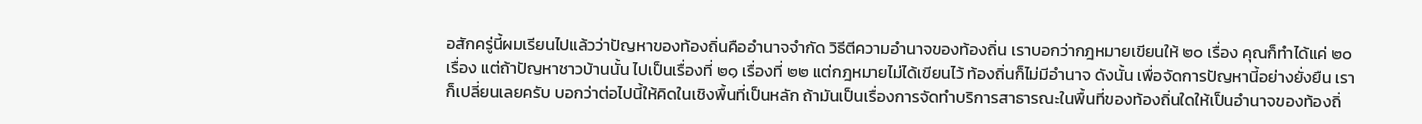อสักครู่นี้ผมเรียนไปแล้วว่าปัญหาของท้องถิ่นคืออำนาจจำกัด วิธีตีความอำนาจของท้องถิ่น เราบอกว่ากฎหมายเขียนให้ ๒๐ เรื่อง คุณก็ทำได้แค่ ๒๐ เรื่อง แต่ถ้าปัญหาชาวบ้านนั้น ไปเป็นเรื่องที่ ๒๑ เรื่องที่ ๒๒ แต่กฎหมายไม่ได้เขียนไว้ ท้องถิ่นก็ไม่มีอำนาจ ดังนั้น เพื่อจัดการปัญหานี้อย่างยั่งยืน เราก็เปลี่ยนเลยครับ บอกว่าต่อไปนี้ให้คิดในเชิงพื้นที่เป็นหลัก ถ้ามันเป็นเรื่องการจัดทำบริการสาธารณะในพื้นที่ของท้องถิ่นใดให้เป็นอำนาจของท้องถิ่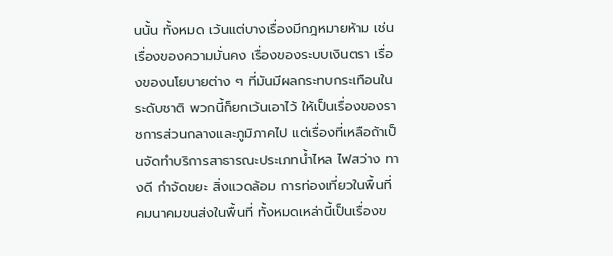นนั้น ทั้งหมด เว้นแต่บางเรื่องมีกฎหมายห้าม เช่น เรื่องของความมั่นคง เรื่องของระบบเงินตรา เรื่องของนโยบายต่าง ๆ ที่มันมีผลกระทบกระเทือนในระดับชาติ พวกนี้ก็ยกเว้นเอาไว้ ให้เป็นเรื่องของราชการส่วนกลางและภูมิภาคไป แต่เรื่องที่เหลือถ้าเป็นจัดทำบริการสาธารณะประเภทน้ำไหล ไฟสว่าง ทางดี กำจัดขยะ สิ่งแวดล้อม การท่องเที่ยวในพื้นที่ คมนาคมขนส่งในพื้นที่ ทั้งหมดเหล่านี้เป็นเรื่องข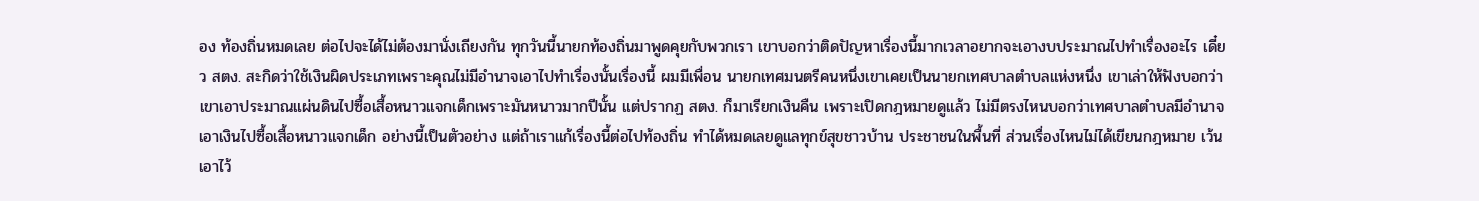อง ท้องถิ่นหมดเลย ต่อไปจะได้ไม่ต้องมานั่งเถียงกัน ทุกวันนี้นายกท้องถิ่นมาพูดคุยกับพวกเรา เขาบอกว่าติดปัญหาเรื่องนี้มากเวลาอยากจะเอางบประมาณไปทำเรื่องอะไร เดี๋ยว สตง. สะกิดว่าใช้เงินผิดประเภทเพราะคุณไม่มีอำนาจเอาไปทำเรื่องนั้นเรื่องนี้ ผมมีเพื่อน นายกเทศมนตรีคนหนึ่งเขาเคยเป็นนายกเทศบาลตำบลแห่งหนึ่ง เขาเล่าให้ฟังบอกว่า เขาเอาประมาณแผ่นดินไปซื้อเสื้อหนาวแจกเด็กเพราะมันหนาวมากปีนั้น แต่ปรากฏ สตง. ก็มาเรียกเงินคืน เพราะเปิดกฎหมายดูแล้ว ไม่มีตรงไหนบอกว่าเทศบาลตำบลมีอำนาจ เอาเงินไปซื้อเสื้อหนาวแจกเด็ก อย่างนี้เป็นตัวอย่าง แต่ถ้าเราแก้เรื่องนี้ต่อไปท้องถิ่น ทำได้หมดเลยดูแลทุกข์สุขชาวบ้าน ประชาชนในพื้นที่ ส่วนเรื่องไหนไม่ได้เขียนกฎหมาย เว้นเอาไว้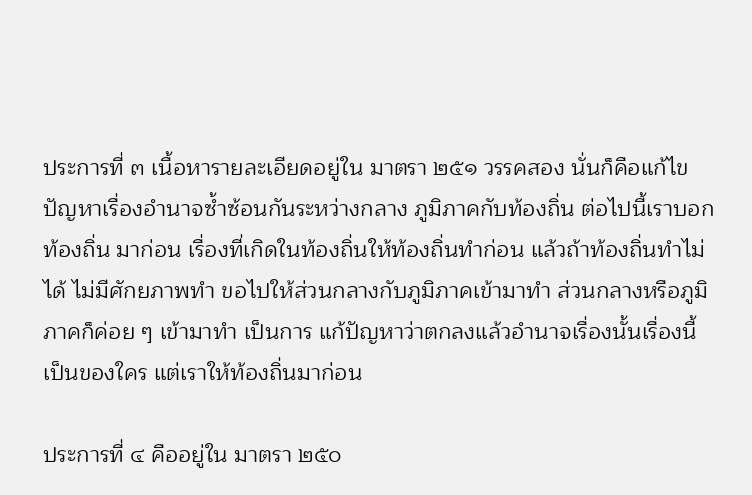ประการที่ ๓ เนื้อหารายละเอียดอยู่ใน มาตรา ๒๕๑ วรรคสอง นั่นก็คือแก้ไข ปัญหาเรื่องอำนาจซ้ำซ้อนกันระหว่างกลาง ภูมิภาคกับท้องถิ่น ต่อไปนี้เราบอกท้องถิ่น มาก่อน เรื่องที่เกิดในท้องถิ่นให้ท้องถิ่นทำก่อน แล้วถ้าท้องถิ่นทำไม่ได้ ไม่มีศักยภาพทำ ขอไปให้ส่วนกลางกับภูมิภาคเข้ามาทำ ส่วนกลางหรือภูมิภาคก็ค่อย ๆ เข้ามาทำ เป็นการ แก้ปัญหาว่าตกลงแล้วอำนาจเรื่องนั้นเรื่องนี้เป็นของใคร แต่เราให้ท้องถิ่นมาก่อน

ประการที่ ๔ คืออยู่ใน มาตรา ๒๕๐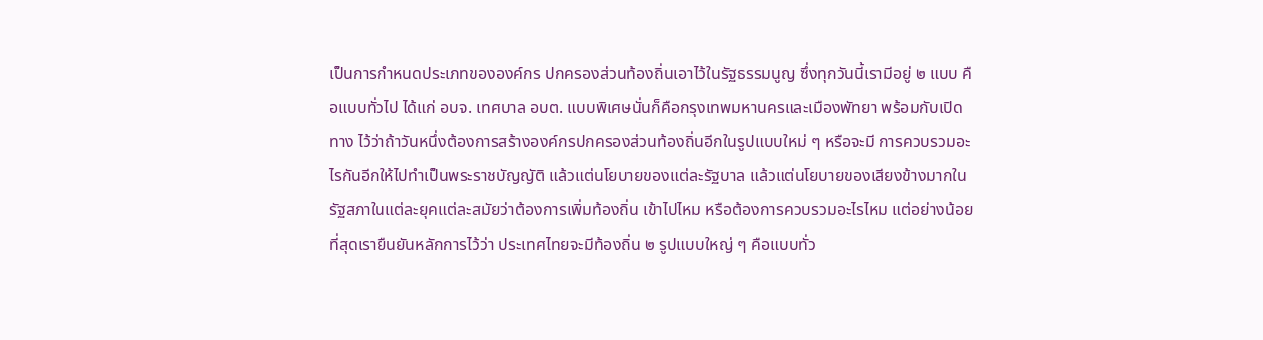เป็นการกำหนดประเภทขององค์กร ปกครองส่วนท้องถิ่นเอาไว้ในรัฐธรรมนูญ ซึ่งทุกวันนี้เรามีอยู่ ๒ แบบ คือแบบทั่วไป ได้แก่ อบจ. เทศบาล อบต. แบบพิเศษนั่นก็คือกรุงเทพมหานครและเมืองพัทยา พร้อมกับเปิดทาง ไว้ว่าถ้าวันหนึ่งต้องการสร้างองค์กรปกครองส่วนท้องถิ่นอีกในรูปแบบใหม่ ๆ หรือจะมี การควบรวมอะไรกันอีกให้ไปทำเป็นพระราชบัญญัติ แล้วแต่นโยบายของแต่ละรัฐบาล แล้วแต่นโยบายของเสียงข้างมากในรัฐสภาในแต่ละยุคแต่ละสมัยว่าต้องการเพิ่มท้องถิ่น เข้าไปไหม หรือต้องการควบรวมอะไรไหม แต่อย่างน้อยที่สุดเรายืนยันหลักการไว้ว่า ประเทศไทยจะมีท้องถิ่น ๒ รูปแบบใหญ่ ๆ คือแบบทั่ว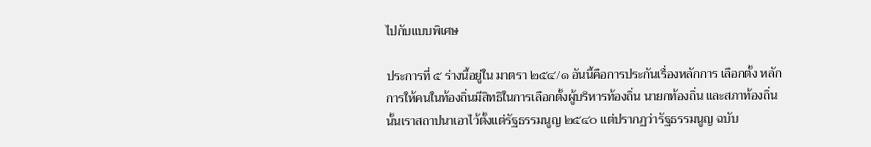ไปกับแบบพิเศษ

ประการที่ ๕ ร่างนี้อยู่ใน มาตรา ๒๕๔/๑ อันนี้คือการประกันเรื่องหลักการ เลือกตั้ง หลักการให้คนในท้องถิ่นมีสิทธิในการเลือกตั้งผู้บริหารท้องถิ่น นายกท้องถิ่น และสภาท้องถิ่นนั้นเราสถาปนาเอาไว้ตั้งแต่รัฐธรรมนูญ ๒๕๔๐ แต่ปรากฏว่ารัฐธรรมนูญ ฉบับ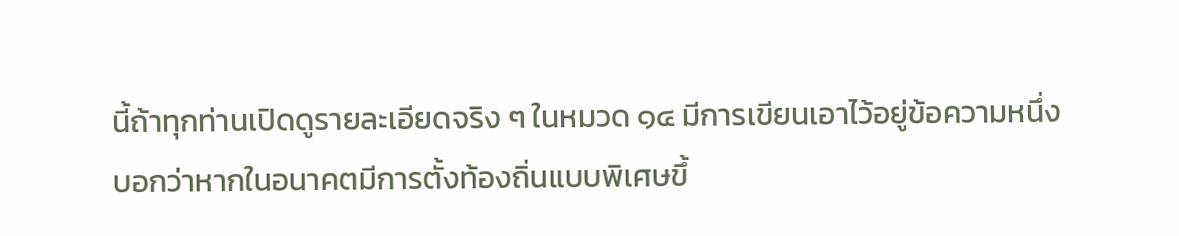นี้ถ้าทุกท่านเปิดดูรายละเอียดจริง ๆ ในหมวด ๑๔ มีการเขียนเอาไว้อยู่ข้อความหนึ่ง บอกว่าหากในอนาคตมีการตั้งท้องถิ่นแบบพิเศษขึ้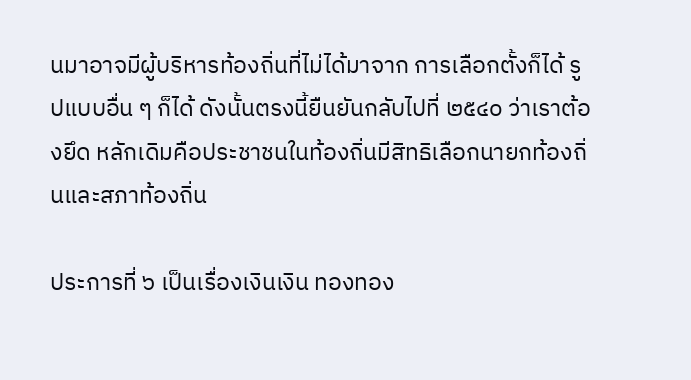นมาอาจมีผู้บริหารท้องถิ่นที่ไม่ได้มาจาก การเลือกตั้งก็ได้ รูปแบบอื่น ๆ ก็ได้ ดังนั้นตรงนี้ยืนยันกลับไปที่ ๒๕๔๐ ว่าเราต้องยึด หลักเดิมคือประชาชนในท้องถิ่นมีสิทธิเลือกนายกท้องถิ่นและสภาท้องถิ่น

ประการที่ ๖ เป็นเรื่องเงินเงิน ทองทอง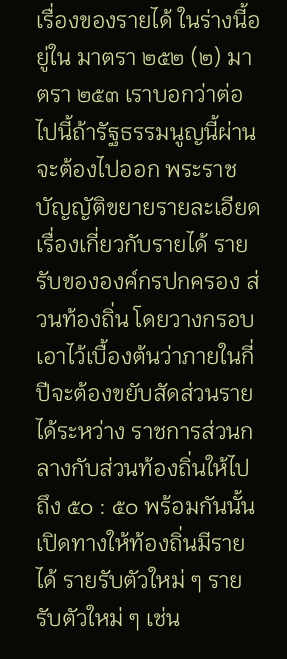เรื่องของรายได้ ในร่างนี้อยู่ใน มาตรา ๒๕๒ (๒) มาตรา ๒๕๓ เราบอกว่าต่อไปนี้ถ้ารัฐธรรมนูญนี้ผ่านจะต้องไปออก พระราชบัญญัติขยายรายละเอียดเรื่องเกี่ยวกับรายได้ รายรับขององค์กรปกครอง ส่วนท้องถิ่น โดยวางกรอบเอาไว้เบื้องต้นว่าภายในกี่ปีจะต้องขยับสัดส่วนรายได้ระหว่าง ราชการส่วนกลางกับส่วนท้องถิ่นให้ไปถึง ๕๐ : ๕๐ พร้อมกันนั้นเปิดทางให้ท้องถิ่นมีรายได้ รายรับตัวใหม่ ๆ รายรับตัวใหม่ ๆ เช่น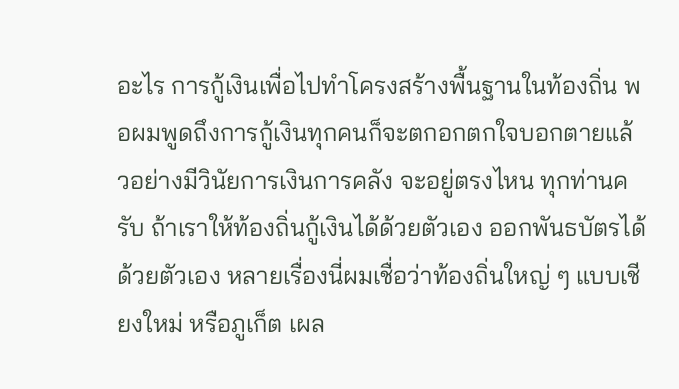อะไร การกู้เงินเพื่อไปทำโครงสร้างพื้นฐานในท้องถิ่น พอผมพูดถึงการกู้เงินทุกคนก็จะตกอกตกใจบอกตายแล้วอย่างมีวินัยการเงินการคลัง จะอยู่ตรงไหน ทุกท่านครับ ถ้าเราให้ท้องถิ่นกู้เงินได้ด้วยตัวเอง ออกพันธบัตรได้ด้วยตัวเอง หลายเรื่องนี่ผมเชื่อว่าท้องถิ่นใหญ่ ๆ แบบเชียงใหม่ หรือภูเก็ต เผล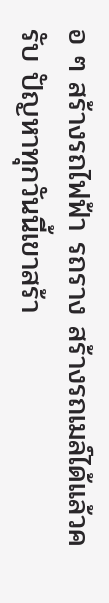อ ๆ สร้างรถไฟฟ้า รถราง สร้างรถเมล์ได้แล้วครับ ปัญหาทุกวันนี้เขาสร้า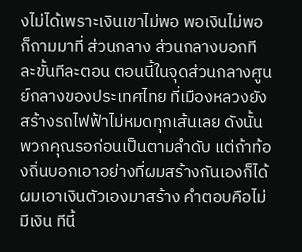งไม่ได้เพราะเงินเขาไม่พอ พอเงินไม่พอก็ถามมาที่ ส่วนกลาง ส่วนกลางบอกทีละขั้นทีละตอน ตอนนี้ในจุดส่วนกลางศูนย์กลางของประเทศไทย ที่เมืองหลวงยังสร้างรถไฟฟ้าไม่หมดทุกเส้นเลย ดังนั้นพวกคุณรอก่อนเป็นตามลำดับ แต่ถ้าท้องถิ่นบอกเอาอย่างที่ผมสร้างกันเองก็ได้ ผมเอาเงินตัวเองมาสร้าง คำตอบคือไม่มีเงิน ทีนี้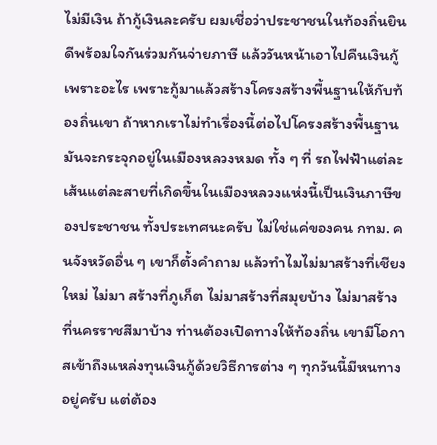ไม่มีเงิน ถ้ากู้เงินละครับ ผมเชื่อว่าประชาชนในท้องถิ่นยินดีพร้อมใจกันร่วมกันจ่ายภาษี แล้ววันหน้าเอาไปคืนเงินกู้ เพราะอะไร เพราะกู้มาแล้วสร้างโครงสร้างพื้นฐานให้กับท้องถิ่นเขา ถ้าหากเราไม่ทำเรื่องนี้ต่อไปโครงสร้างพื้นฐานมันจะกระจุกอยู่ในเมืองหลวงหมด ทั้ง ๆ ที่ รถไฟฟ้าแต่ละเส้นแต่ละสายที่เกิดขึ้นในเมืองหลวงแห่งนี้เป็นเงินภาษีของประชาชน ทั้งประเทศนะครับ ไม่ใช่แค่ของคน กทม. คนจังหวัดอื่น ๆ เขาก็ตั้งคำถาม แล้วทำไมไม่มาสร้างที่เชียงใหม่ ไม่มา สร้างที่ภูเก็ต ไม่มาสร้างที่สมุยบ้าง ไม่มาสร้างที่นครราชสีมาบ้าง ท่านต้องเปิดทางให้ท้องถิ่น เขามีโอกาสเข้าถึงแหล่งทุนเงินกู้ด้วยวิธีการต่าง ๆ ทุกวันนี้มีหนทางอยู่ครับ แต่ต้อง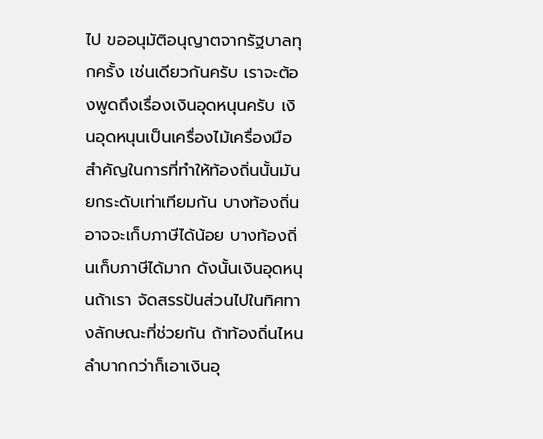ไป ขออนุมัติอนุญาตจากรัฐบาลทุกครั้ง เช่นเดียวกันครับ เราจะต้องพูดถึงเรื่องเงินอุดหนุนครับ เงินอุดหนุนเป็นเครื่องไม้เครื่องมือสำคัญในการที่ทำให้ท้องถิ่นนั้นมันยกระดับเท่าเทียมกัน บางท้องถิ่นอาจจะเก็บภาษีได้น้อย บางท้องถิ่นเก็บภาษีได้มาก ดังนั้นเงินอุดหนุนถ้าเรา จัดสรรปันส่วนไปในทิศทางลักษณะที่ช่วยกัน ถ้าท้องถิ่นไหนลำบากกว่าก็เอาเงินอุ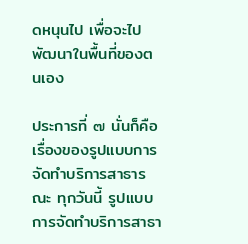ดหนุนไป เพื่อจะไปพัฒนาในพื้นที่ของตนเอง

ประการที่ ๗ นั่นก็คือเรื่องของรูปแบบการจัดทำบริการสาธารณะ ทุกวันนี้ รูปแบบการจัดทำบริการสาธา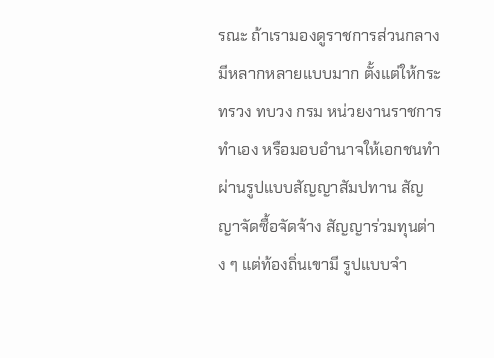รณะ ถ้าเรามองดูราชการส่วนกลางมีหลากหลายแบบมาก ตั้งแต่ให้กระทรวง ทบวง กรม หน่วยงานราชการทำเอง หรือมอบอำนาจให้เอกชนทำ ผ่านรูปแบบสัญญาสัมปทาน สัญญาจัดซื้อจัดจ้าง สัญญาร่วมทุนต่าง ๆ แต่ท้องถิ่นเขามี รูปแบบจำ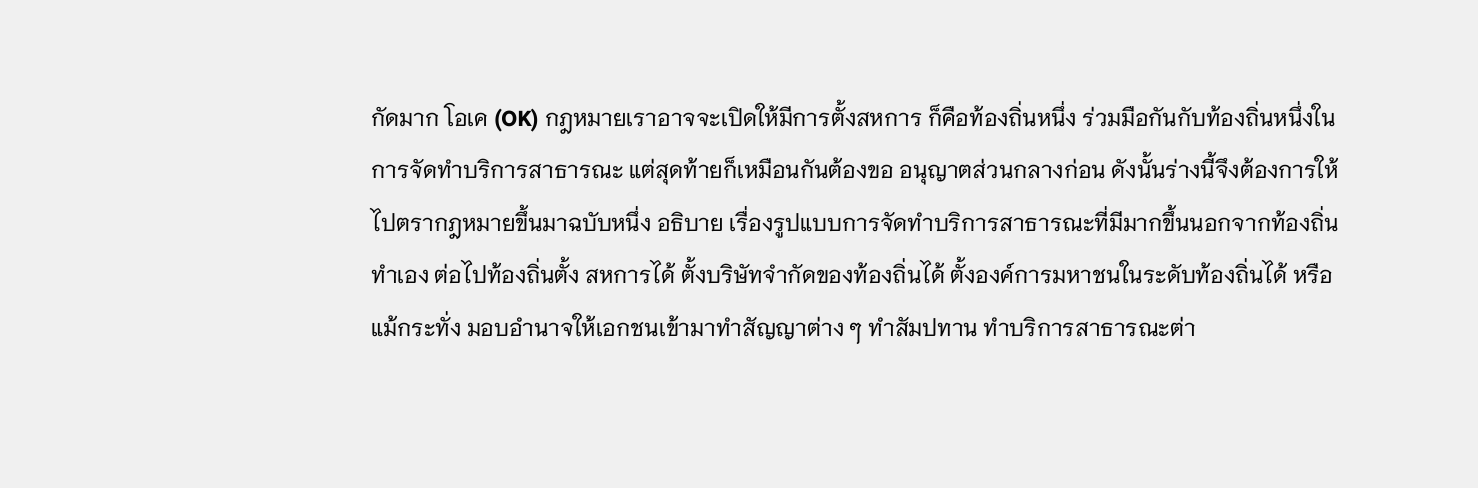กัดมาก โอเค (OK) กฎหมายเราอาจจะเปิดให้มีการตั้งสหการ ก็คือท้องถิ่นหนึ่ง ร่วมมือกันกับท้องถิ่นหนึ่งในการจัดทำบริการสาธารณะ แต่สุดท้ายก็เหมือนกันต้องขอ อนุญาตส่วนกลางก่อน ดังนั้นร่างนี้จึงต้องการให้ไปตรากฎหมายขึ้นมาฉบับหนึ่ง อธิบาย เรื่องรูปแบบการจัดทำบริการสาธารณะที่มีมากขึ้นนอกจากท้องถิ่นทำเอง ต่อไปท้องถิ่นตั้ง สหการได้ ตั้งบริษัทจำกัดของท้องถิ่นได้ ตั้งองค์การมหาชนในระดับท้องถิ่นได้ หรือแม้กระทั่ง มอบอำนาจให้เอกชนเข้ามาทำสัญญาต่าง ๆ ทำสัมปทาน ทำบริการสาธารณะต่า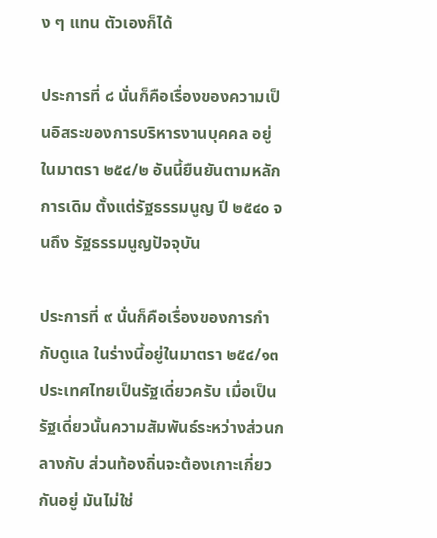ง ๆ แทน ตัวเองก็ได้

ประการที่ ๘ นั่นก็คือเรื่องของความเป็นอิสระของการบริหารงานบุคคล อยู่ในมาตรา ๒๕๔/๒ อันนี้ยืนยันตามหลักการเดิม ตั้งแต่รัฐธรรมนูญ ปี ๒๕๔๐ จนถึง รัฐธรรมนูญปัจจุบัน

ประการที่ ๙ นั่นก็คือเรื่องของการกำกับดูแล ในร่างนี้อยู่ในมาตรา ๒๕๔/๑๓ ประเทศไทยเป็นรัฐเดี่ยวครับ เมื่อเป็นรัฐเดี่ยวนั้นความสัมพันธ์ระหว่างส่วนกลางกับ ส่วนท้องถิ่นจะต้องเกาะเกี่ยวกันอยู่ มันไม่ใช่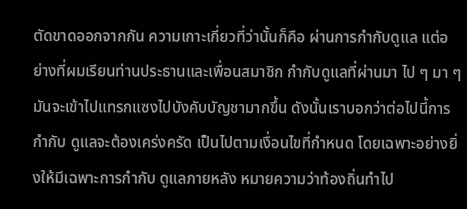ตัดขาดออกจากกัน ความเกาะเกี่ยวที่ว่านั้นก็คือ ผ่านการกำกับดูแล แต่อย่างที่ผมเรียนท่านประธานและเพื่อนสมาชิก กำกับดูแลที่ผ่านมา ไป ๆ มา ๆ มันจะเข้าไปแทรกแซงไปบังคับบัญชามากขึ้น ดังนั้นเราบอกว่าต่อไปนี้การกำกับ ดูแลจะต้องเคร่งครัด เป็นไปตามเงื่อนไขที่กำหนด โดยเฉพาะอย่างยิ่งให้มีเฉพาะการกำกับ ดูแลภายหลัง หมายความว่าท้องถิ่นทำไป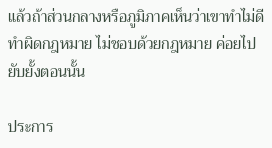แล้วถ้าส่วนกลางหรือภูมิภาคเห็นว่าเขาทำไม่ดี ทำผิดกฎหมาย ไม่ชอบด้วยกฎหมาย ค่อยไปยับยั้งตอนนั้น

ประการ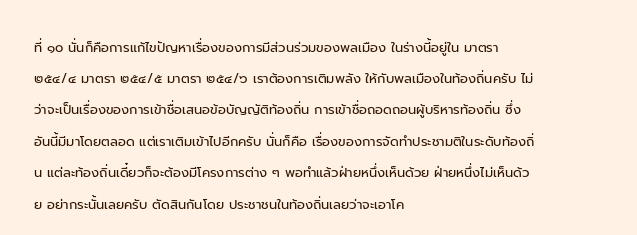ที่ ๑๐ นั่นก็คือการแก้ไขปัญหาเรื่องของการมีส่วนร่วมของพลเมือง ในร่างนี้อยู่ใน มาตรา ๒๕๔/๔ มาตรา ๒๕๔/๕ มาตรา ๒๕๔/๖ เราต้องการเติมพลัง ให้กับพลเมืองในท้องถิ่นครับ ไม่ว่าจะเป็นเรื่องของการเข้าชื่อเสนอข้อบัญญัติท้องถิ่น การเข้าชื่อถอดถอนผู้บริหารท้องถิ่น ซึ่งอันนี้มีมาโดยตลอด แต่เราเติมเข้าไปอีกครับ นั่นก็คือ เรื่องของการจัดทำประชามติในระดับท้องถิ่น แต่ละท้องถิ่นเดี๋ยวก็จะต้องมีโครงการต่าง ๆ พอทำแล้วฝ่ายหนึ่งเห็นด้วย ฝ่ายหนึ่งไม่เห็นด้วย อย่ากระนั้นเลยครับ ตัดสินกันโดย ประชาชนในท้องถิ่นเลยว่าจะเอาโค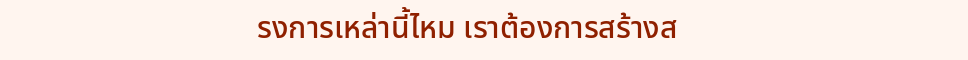รงการเหล่านี้ไหม เราต้องการสร้างส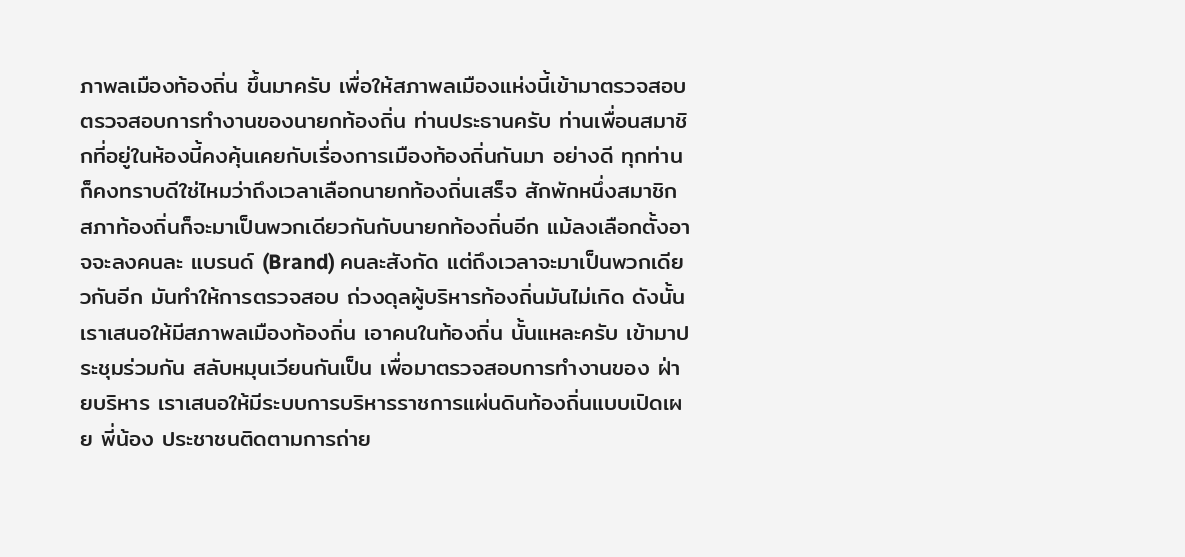ภาพลเมืองท้องถิ่น ขึ้นมาครับ เพื่อให้สภาพลเมืองแห่งนี้เข้ามาตรวจสอบ ตรวจสอบการทำงานของนายกท้องถิ่น ท่านประธานครับ ท่านเพื่อนสมาชิกที่อยู่ในห้องนี้คงคุ้นเคยกับเรื่องการเมืองท้องถิ่นกันมา อย่างดี ทุกท่านก็คงทราบดีใช่ไหมว่าถึงเวลาเลือกนายกท้องถิ่นเสร็จ สักพักหนึ่งสมาชิก สภาท้องถิ่นก็จะมาเป็นพวกเดียวกันกับนายกท้องถิ่นอีก แม้ลงเลือกตั้งอาจจะลงคนละ แบรนด์ (Brand) คนละสังกัด แต่ถึงเวลาจะมาเป็นพวกเดียวกันอีก มันทำให้การตรวจสอบ ถ่วงดุลผู้บริหารท้องถิ่นมันไม่เกิด ดังนั้นเราเสนอให้มีสภาพลเมืองท้องถิ่น เอาคนในท้องถิ่น นั้นแหละครับ เข้ามาประชุมร่วมกัน สลับหมุนเวียนกันเป็น เพื่อมาตรวจสอบการทำงานของ ฝ่ายบริหาร เราเสนอให้มีระบบการบริหารราชการแผ่นดินท้องถิ่นแบบเปิดเผย พี่น้อง ประชาชนติดตามการถ่าย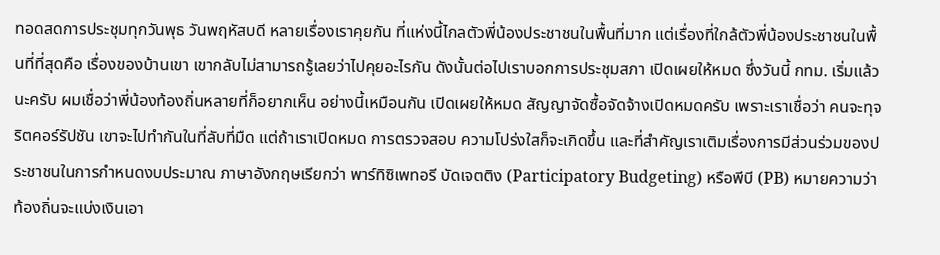ทอดสดการประชุมทุกวันพุธ วันพฤหัสบดี หลายเรื่องเราคุยกัน ที่แห่งนี้ไกลตัวพี่น้องประชาชนในพื้นที่มาก แต่เรื่องที่ใกล้ตัวพี่น้องประชาชนในพื้นที่ที่สุดคือ เรื่องของบ้านเขา เขากลับไม่สามารถรู้เลยว่าไปคุยอะไรกัน ดังนั้นต่อไปเราบอกการประชุมสภา เปิดเผยให้หมด ซึ่งวันนี้ กทม. เริ่มแล้วนะครับ ผมเชื่อว่าพี่น้องท้องถิ่นหลายที่ก็อยากเห็น อย่างนี้เหมือนกัน เปิดเผยให้หมด สัญญาจัดซื้อจัดจ้างเปิดหมดครับ เพราะเราเชื่อว่า คนจะทุจริตคอร์รัปชัน เขาจะไปทำกันในที่ลับที่มืด แต่ถ้าเราเปิดหมด การตรวจสอบ ความโปร่งใสก็จะเกิดขึ้น และที่สำคัญเราเติมเรื่องการมีส่วนร่วมของประชาชนในการกำหนดงบประมาณ ภาษาอังกฤษเรียกว่า พาร์ทิซิเพทอรี บัดเจตติง (Participatory Budgeting) หรือพีบี (PB) หมายความว่าท้องถิ่นจะแบ่งเงินเอา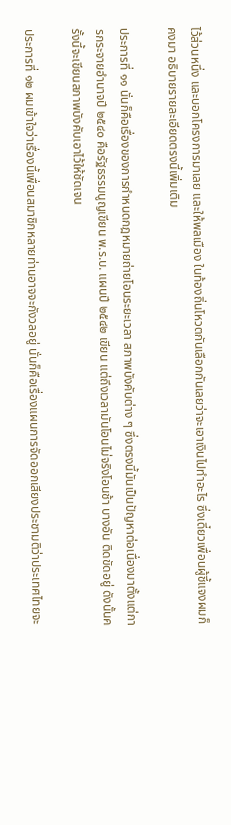ไว้ส่วนหนึ่ง และบอกโครงการมาเลย และให้พลเมือง ในท้องถิ่นโหวตกันเลือกกันเลยว่าจะเอาเงินไปทำอะไร ซึ่งเดี๋ยวเพื่อนผู้ชี้แจงผมก็คงมา อธิบายรายละเอียดตรงนี้เพิ่มเติม

ประการที่ ๑๑ นั่นก็คือเรื่องของการกำหนดกฎหมายถ่ายโอนระยะเวลา สภาพบังคับต่าง ๆ ซึ่งตรงนี้มันเป็นปัญหาต่อเนื่องมาตั้งแต่การกระจายอำนาจปี ๒๕๔๐ คือรัฐธรรมนูญเขียน พ.ร.บ. แผนปี ๒๕๔๒ เขียน แต่ถึงเวลามันโอนไม่จริงโอนช้า บางอัน ติดขัดอยู่ ดังนั้นครั้งนี้จะเขียนสภาพบังคับเอาไว้ให้ชัดเจน

ประการที่ ๑๒ ผมเข้าใจว่าเรื่องนี้เพื่อนสมาชิกหลายท่านอาจจะกังวลอยู่ นั่นก็คือเรื่องแผนการจัดออกเสียงประชามติว่าประเทศไทยจะ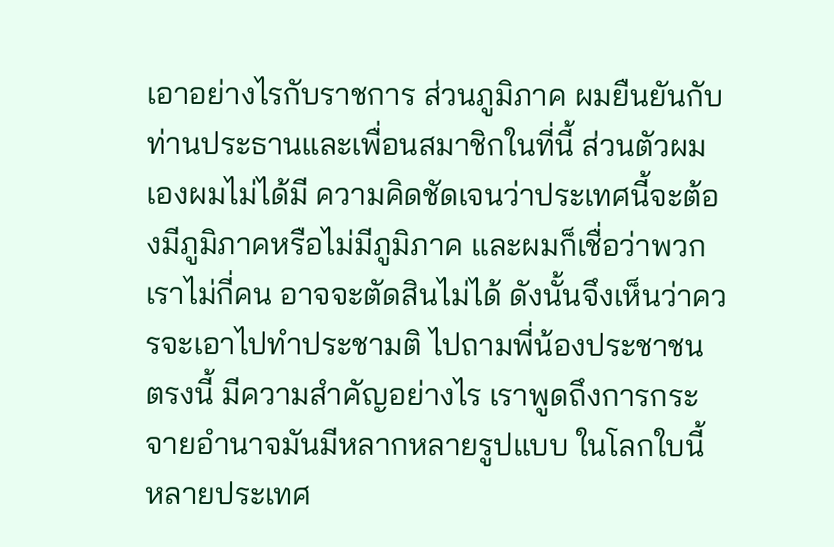เอาอย่างไรกับราชการ ส่วนภูมิภาค ผมยืนยันกับท่านประธานและเพื่อนสมาชิกในที่นี้ ส่วนตัวผมเองผมไม่ได้มี ความคิดชัดเจนว่าประเทศนี้จะต้องมีภูมิภาคหรือไม่มีภูมิภาค และผมก็เชื่อว่าพวกเราไม่กี่คน อาจจะตัดสินไม่ได้ ดังนั้นจึงเห็นว่าควรจะเอาไปทำประชามติ ไปถามพี่น้องประชาชน ตรงนี้ มีความสำคัญอย่างไร เราพูดถึงการกระจายอำนาจมันมีหลากหลายรูปแบบ ในโลกใบนี้ หลายประเทศ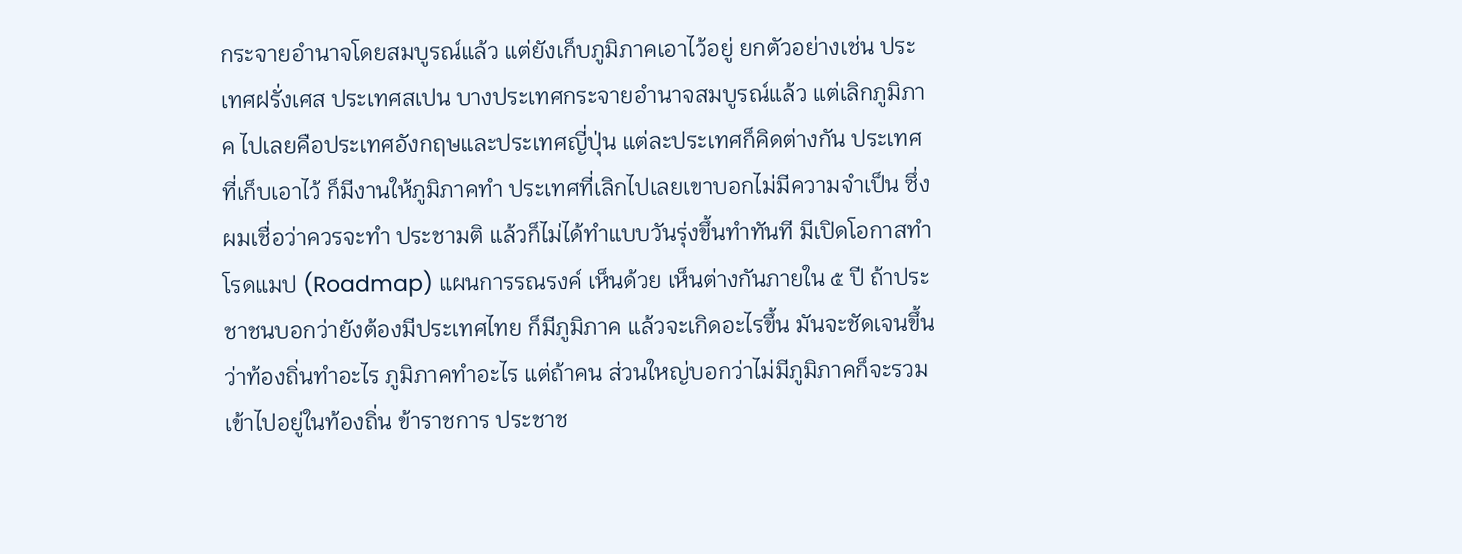กระจายอำนาจโดยสมบูรณ์แล้ว แต่ยังเก็บภูมิภาคเอาไว้อยู่ ยกตัวอย่างเช่น ประเทศฝรั่งเศส ประเทศสเปน บางประเทศกระจายอำนาจสมบูรณ์แล้ว แต่เลิกภูมิภาค ไปเลยคือประเทศอังกฤษและประเทศญี่ปุ่น แต่ละประเทศก็คิดต่างกัน ประเทศที่เก็บเอาไว้ ก็มีงานให้ภูมิภาคทำ ประเทศที่เลิกไปเลยเขาบอกไม่มีความจำเป็น ซึ่งผมเชื่อว่าควรจะทำ ประชามติ แล้วก็ไม่ได้ทำแบบวันรุ่งขึ้นทำทันที มีเปิดโอกาสทำโรดแมป (Roadmap) แผนการรณรงค์ เห็นด้วย เห็นต่างกันภายใน ๕ ปี ถ้าประชาชนบอกว่ายังต้องมีประเทศไทย ก็มีภูมิภาค แล้วจะเกิดอะไรขึ้น มันจะชัดเจนขึ้นว่าท้องถิ่นทำอะไร ภูมิภาคทำอะไร แต่ถ้าคน ส่วนใหญ่บอกว่าไม่มีภูมิภาคก็จะรวมเข้าไปอยู่ในท้องถิ่น ข้าราชการ ประชาช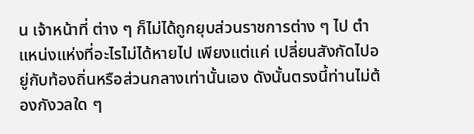น เจ้าหน้าที่ ต่าง ๆ ก็ไม่ได้ถูกยุบส่วนราชการต่าง ๆ ไป ตำแหน่งแห่งที่อะไรไม่ได้หายไป เพียงแต่แค่ เปลี่ยนสังกัดไปอยู่กับท้องถิ่นหรือส่วนกลางเท่านั้นเอง ดังนั้นตรงนี้ท่านไม่ต้องกังวลใด ๆ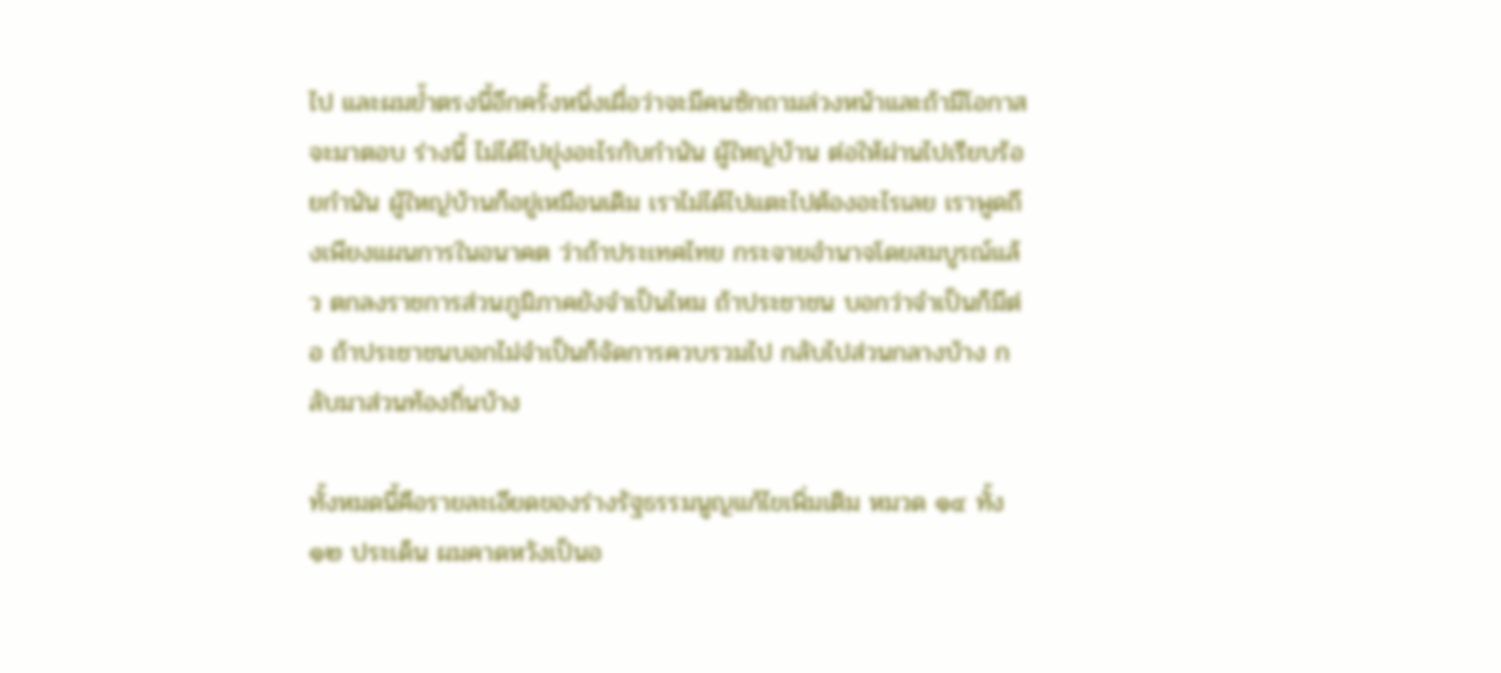ไป และผมย้ำตรงนี้อีกครั้งหนึ่งเผื่อว่าจะมีคนซักถามล่วงหน้าและถ้ามีโอกาสจะมาตอบ ร่างนี้ ไม่ได้ไปยุ่งอะไรกับกำนัน ผู้ใหญ่บ้าน ต่อให้ผ่านไปเรียบร้อยกำนัน ผู้ใหญ่บ้านก็อยู่เหมือนเดิม เราไม่ได้ไปแตะไปต้องอะไรเลย เราพูดถึงเพียงแผนการในอนาคต ว่าถ้าประเทศไทย กระจายอำนาจโดยสมบูรณ์แล้ว ตกลงราชการส่วนภูมิภาคยังจำเป็นไหม ถ้าประชาชน บอกว่าจำเป็นก็มีต่อ ถ้าประชาชนบอกไม่จำเป็นก็จัดการควบรวมไป กลับไปส่วนกลางบ้าง กลับมาส่วนท้องถิ่นบ้าง

ทั้งหมดนี้คือรายละเอียดของร่างรัฐธรรมนูญแก้ไขเพิ่มเติม หมวด ๑๔ ทั้ง ๑๒ ประเด็น ผมคาดหวังเป็นอ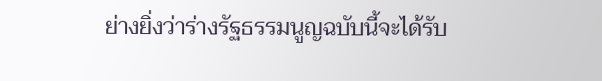ย่างยิ่งว่าร่างรัฐธรรมนูญฉบับนี้จะได้รับ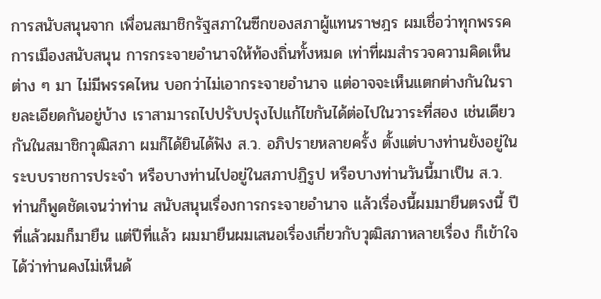การสนับสนุนจาก เพื่อนสมาชิกรัฐสภาในซีกของสภาผู้แทนราษฎร ผมเชื่อว่าทุกพรรคการเมืองสนับสนุน การกระจายอำนาจให้ท้องถิ่นทั้งหมด เท่าที่ผมสำรวจความคิดเห็นต่าง ๆ มา ไม่มีพรรคไหน บอกว่าไม่เอากระจายอำนาจ แต่อาจจะเห็นแตกต่างกันในรายละเอียดกันอยู่บ้าง เราสามารถไปปรับปรุงไปแก้ไขกันได้ต่อไปในวาระที่สอง เช่นเดียวกันในสมาชิกวุฒิสภา ผมก็ได้ยินได้ฟัง ส.ว. อภิปรายหลายครั้ง ตั้งแต่บางท่านยังอยู่ในระบบราชการประจำ หรือบางท่านไปอยู่ในสภาปฏิรูป หรือบางท่านวันนี้มาเป็น ส.ว. ท่านก็พูดชัดเจนว่าท่าน สนับสนุนเรื่องการกระจายอำนาจ แล้วเรื่องนี้ผมมายืนตรงนี้ ปีที่แล้วผมก็มายืน แต่ปีที่แล้ว ผมมายืนผมเสนอเรื่องเกี่ยวกับวุฒิสภาหลายเรื่อง ก็เข้าใจได้ว่าท่านคงไม่เห็นด้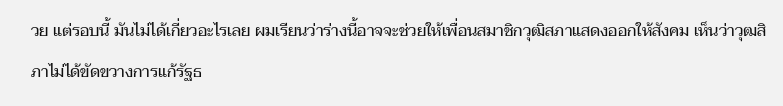วย แต่รอบนี้ มันไม่ได้เกี่ยวอะไรเลย ผมเรียนว่าร่างนี้อาจจะช่วยให้เพื่อนสมาชิกวุฒิสภาแสดงออกให้สังคม เห็นว่าวุฒสิภาไม่ได้ขัดขวางการแก้รัฐธ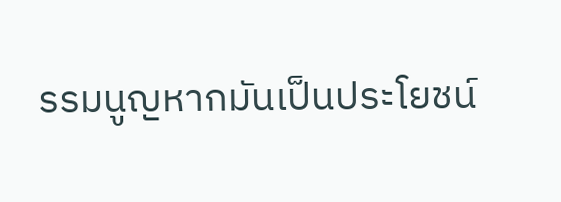รรมนูญหากมันเป็นประโยชน์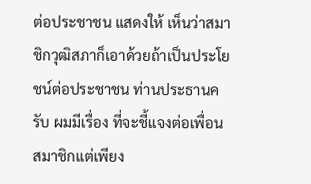ต่อประชาชน แสดงให้ เห็นว่าสมาชิกวุฒิสภาก็เอาด้วยถ้าเป็นประโยชน์ต่อประชาชน ท่านประธานครับ ผมมีเรื่อง ที่จะชี้แจงต่อเพื่อนสมาชิกแต่เพียง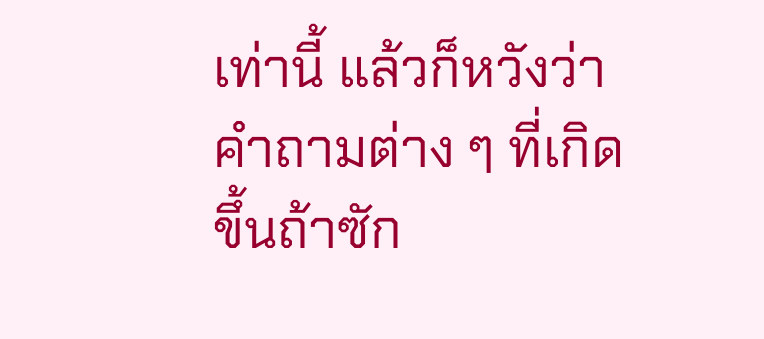เท่านี้ แล้วก็หวังว่าคำถามต่าง ๆ ที่เกิดขึ้นถ้าซัก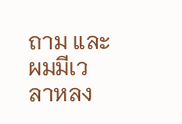ถาม และผมมีเวลาหลง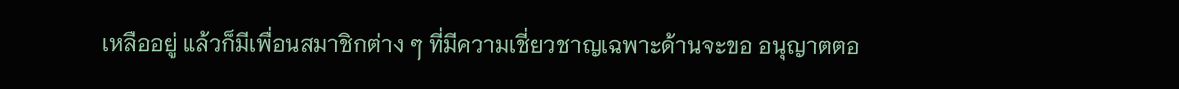เหลืออยู่ แล้วก็มีเพื่อนสมาชิกต่าง ๆ ที่มีความเชี่ยวชาญเฉพาะด้านจะขอ อนุญาตตอ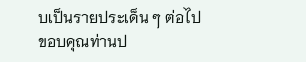บเป็นรายประเด็น ๆ ต่อไป ขอบคุณท่านป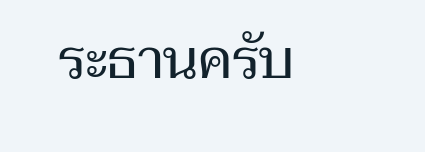ระธานครับ